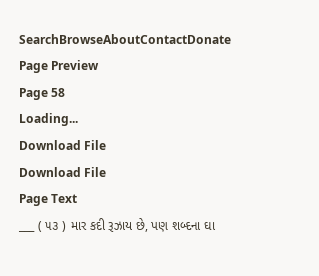SearchBrowseAboutContactDonate
Page Preview
Page 58
Loading...
Download File
Download File
Page Text
___ ( ૫૩ ) માર કદી રૂઝાય છે, પણ શબ્દના ઘા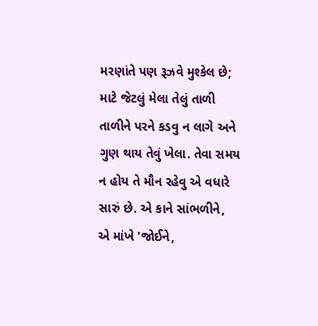મરણાંતે પણ રૂઝવે મુશ્કેલ છે; માટે જેટલું મેલા તેલું તાળી તાળીને પરને કડવુ ન લાગે અને ગુણ થાય તેવું ખેલા. તેવા સમય ન હોય તે મૌન રહેવુ એ વધારે સારું છે. એ કાને સાંભળીને, એ માંખે 'જોઈને,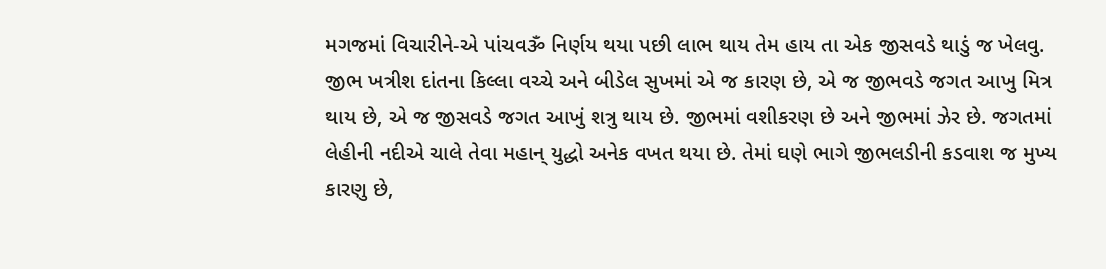મગજમાં વિચારીને-એ પાંચવૐ નિર્ણય થયા પછી લાભ થાય તેમ હાય તા એક જીસવડે થાડું જ ખેલવુ. જીભ ખત્રીશ દાંતના કિલ્લા વચ્ચે અને બીડેલ સુખમાં એ જ કારણ છે, એ જ જીભવડે જગત આખુ મિત્ર થાય છે, એ જ જીસવડે જગત આખું શત્રુ થાય છે. જીભમાં વશીકરણ છે અને જીભમાં ઝેર છે. જગતમાં લેહીની નદીએ ચાલે તેવા મહાન્ યુદ્ધો અનેક વખત થયા છે. તેમાં ઘણે ભાગે જીભલડીની કડવાશ જ મુખ્ય કારણુ છે,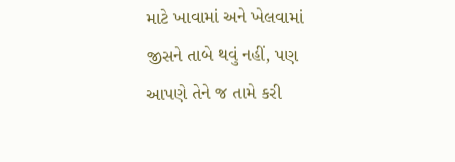માટે ખાવામાં અને ખેલવામાં જીસને તાબે થવું નહીં, પણ આપણે તેને જ તામે કરી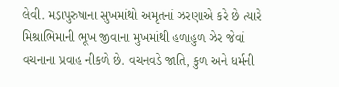લેવી. મડ઼ાપુરુષાના સુખમાંથો અમૃતનાં ઝરણાએ કરે છે ત્યારે મિશ્રાભિમાની ભૂખ જીવાના મુખમાંથી હળાહુળ ઝેર જેવાં વચનાના પ્રવાહ નીકળે છે. વચનવડે જાતિ, કુળ અને ધર્મની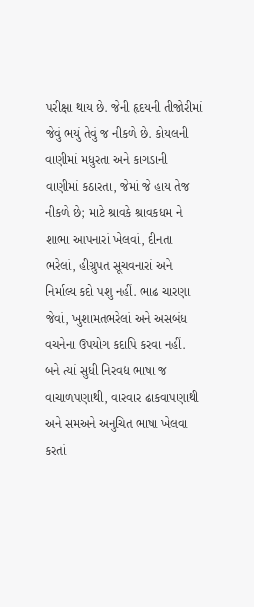પરીક્ષા થાય છે. જેની હૃદયની તીજોરીમાં જેવું ભયું તેવું જ નીકળે છે. કોયલની વાણીમાં મધુરતા અને કાગડાની વાણીમાં કઠારતા, જેમાં જે હાય તેજ નીકળે છે; માટે શ્રાવકે શ્રાવકધમ ને શાભા આપનારાં ખેલવાં, દીનતા ભરેલાં, હીગ્રુપત સૂચવનારાં અને નિર્માલ્ય કદો પશુ નહીં. ભાઢ ચારણા જેવાં, ખુશામતભરેલાં અને અસબંધ વચનેના ઉપયોગ કદાપિ કરવા નહીં. બને ત્યાં સુધી નિરવદ્ય ભાષા જ વાચાળપણાથી, વારવાર ઢાકવાપણાથી અને સમઅને અનુચિત ભાષા ખેલવા કરતાં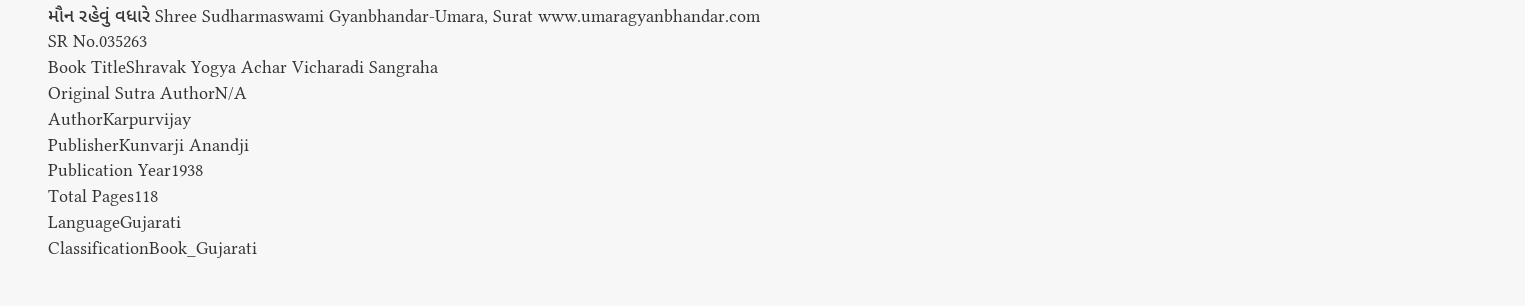મૌન રહેવું વધારે Shree Sudharmaswami Gyanbhandar-Umara, Surat www.umaragyanbhandar.com
SR No.035263
Book TitleShravak Yogya Achar Vicharadi Sangraha
Original Sutra AuthorN/A
AuthorKarpurvijay
PublisherKunvarji Anandji
Publication Year1938
Total Pages118
LanguageGujarati
ClassificationBook_Gujarati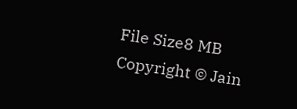File Size8 MB
Copyright © Jain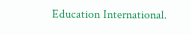Education International.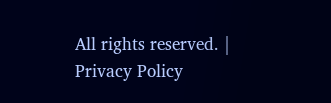All rights reserved. | Privacy Policy